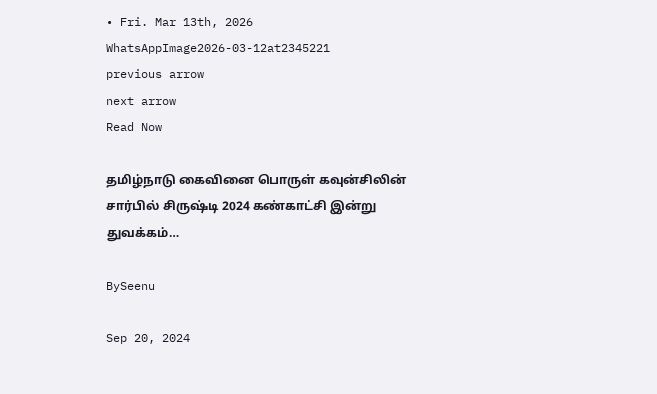• Fri. Mar 13th, 2026
WhatsAppImage2026-03-12at2345221
previous arrow
next arrow
Read Now

தமிழ்நாடு கைவினை பொருள் கவுன்சிலின் சார்பில் சிருஷ்டி 2024 கண்காட்சி இன்று துவக்கம்…

BySeenu

Sep 20, 2024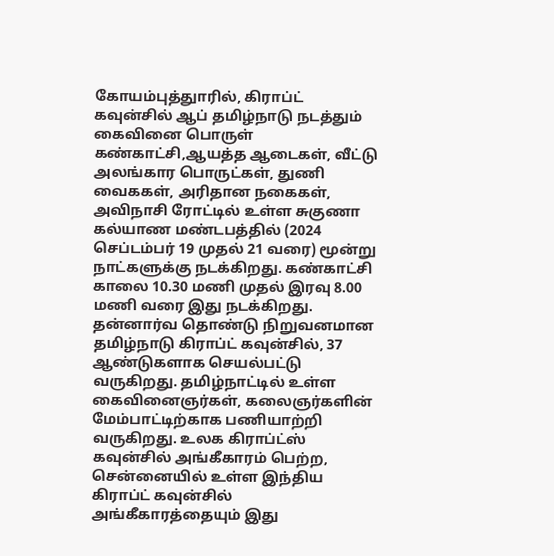கோயம்புத்துாரில், கிராப்ட் கவுன்சில் ஆப் தமிழ்நாடு நடத்தும் கைவினை பொருள் கண்காட்சி,ஆயத்த ஆடைகள், வீட்டு அலங்கார பொருட்கள், துணி வைககள், அரிதான நகைகள், அவிநாசி ரோட்டில் உள்ள சுகுணா கல்யாண மண்டபத்தில் (2024 செப்டம்பர் 19 முதல் 21 வரை) மூன்று நாட்களுக்கு நடக்கிறது. கண்காட்சி காலை 10.30 மணி முதல் இரவு 8.00 மணி வரை இது நடக்கிறது. தன்னார்வ தொண்டு நிறுவனமான தமிழ்நாடு கிராப்ட் கவுன்சில், 37 ஆண்டுகளாக செயல்பட்டு வருகிறது. தமிழ்நாட்டில் உள்ள கைவினைஞர்கள், கலைஞர்களின் மேம்பாட்டிற்காக பணியாற்றி வருகிறது. உலக கிராப்ட்ஸ் கவுன்சில் அங்கீகாரம் பெற்ற, சென்னையில் உள்ள இந்திய கிராப்ட் கவுன்சில் அங்கீகாரத்தையும் இது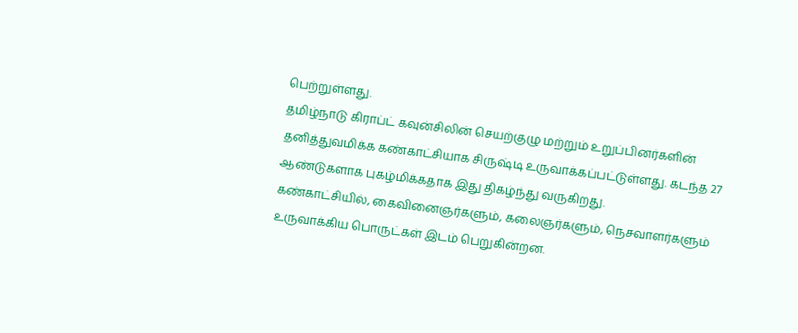பெற்றுள்ளது.
தமிழ்நாடு கிராப்ட் கவுன்சிலின் செயற்குழு மற்றும் உறுப்பினர்களின் தனித்துவமிக்க கண்காட்சியாக சிருஷ்டி உருவாக்கப்பட்டுள்ளது. கடந்த 27 ஆண்டுகளாக புகழ்மிக்கதாக இது திகழ்ந்து வருகிறது.
கண்காட்சியில், கைவினைஞர்களும், கலைஞர்களும், நெசவாளர்களும் உருவாக்கிய பொருட்கள் இடம் பெறுகின்றன.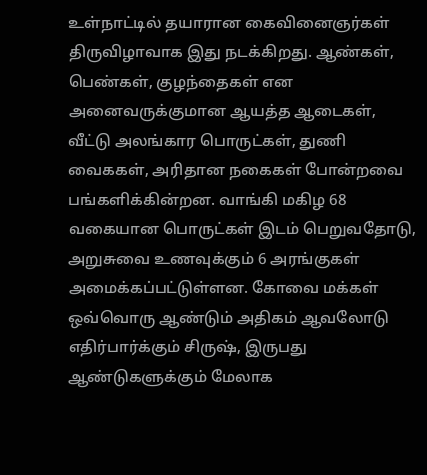உள்நாட்டில் தயாரான கைவினைஞர்கள் திருவிழாவாக இது நடக்கிறது. ஆண்கள், பெண்கள், குழந்தைகள் என அனைவருக்குமான ஆயத்த ஆடைகள், வீட்டு அலங்கார பொருட்கள், துணி வைககள், அரிதான நகைகள் போன்றவை பங்களிக்கின்றன. வாங்கி மகிழ 68 வகையான பொருட்கள் இடம் பெறுவதோடு, அறுசுவை உணவுக்கும் 6 அரங்குகள் அமைக்கப்பட்டுள்ளன. கோவை மக்கள் ஒவ்வொரு ஆண்டும் அதிகம் ஆவலோடு எதிர்பார்க்கும் சிருஷ், இருபது ஆண்டுகளுக்கும் மேலாக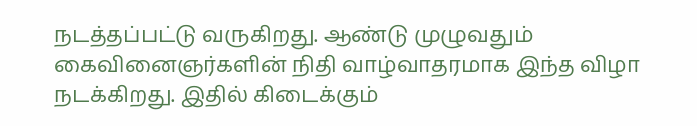நடத்தப்பட்டு வருகிறது. ஆண்டு முழுவதும் கைவினைஞர்களின் நிதி வாழ்வாதரமாக இந்த விழா நடக்கிறது. இதில் கிடைக்கும்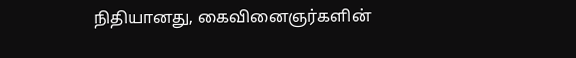நிதியானது, கைவினைஞர்களின்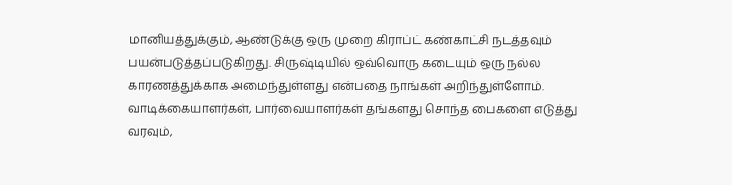மானியத்துக்கும், ஆண்டுக்கு ஒரு முறை கிராப்ட் கண்காட்சி நடத்தவும் பயன்படுத்தப்படுகிறது. சிருஷ்டியில் ஒவ்வொரு கடையும் ஒரு நல்ல காரணத்துக்காக அமைந்துள்ளது என்பதை நாங்கள் அறிந்துள்ளோம். வாடிக்கையாளர்கள், பார்வையாளர்கள் தங்களது சொந்த பைகளை எடுத்து வரவும்,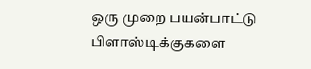ஒரு முறை பயன்பாட்டு பிளாஸ்டிக்குகளை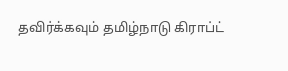தவிர்க்கவும் தமிழ்நாடு கிராப்ட்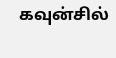கவுன்சில்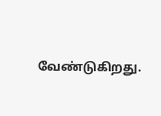வேண்டுகிறது.